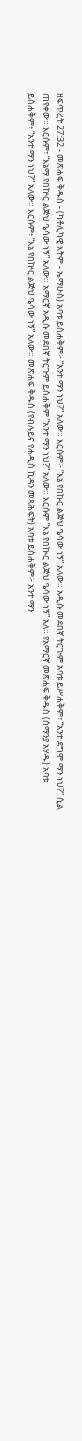ዘፍጥረት 27:32 - መጽሐፍ ቅዱስ - (ካቶሊካዊ እትም - ኤማሁስ) አባቱ ይስሐቅም፦ “አንተ ማን ነህ?” አለው። እርሱም፦ “እኔ የበኩር ልጅህ ዔሳው ነኝ” አለው። አዲሱ መደበኛ ትርጒም አባቱ ይሥሐቅም፣ “አንተ ደግሞ ማን ነህ?” ሲል ጠየቀው። እርሱም፣ “እኔማ የበኵር ልጅህ ዔሳው ነኝ” አለው። አማርኛ አዲሱ መደበኛ ትርጉም ይስሐቅም “አንተ ማን ነህ?” አለው። እርሱም “እኔ የበኲር ልጅህ ዔሳው ነኝ” አለ። የአማርኛ መጽሐፍ ቅዱስ (ሰማንያ አሃዱ) አባቱ ይስሐቅም፥ “አንተ ማን ነህ?” አለው። እርሱም፥ “እኔ የበኵር ልጅህ ዔሳው ነኝ” አለው። መጽሐፍ ቅዱስ (የብሉይና የሐዲስ ኪዳን መጻሕፍት) አባቱ ይስሐቅም፦ አንተ ማን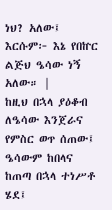ነህ? አለው፤ እርሱም፦ እኔ የበኵር ልጅህ ዔሳው ነኝ አለው። |
ከዚህ በኋላ ያዕቆብ ለዔሳው እንጀራና የምስር ወጥ ሰጠው፤ ዔሳውም ከበላና ከጠጣ በኋላ ተነሥቶ ሄደ፤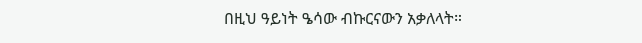በዚህ ዓይነት ዔሳው ብኩርናውን አቃለላት።